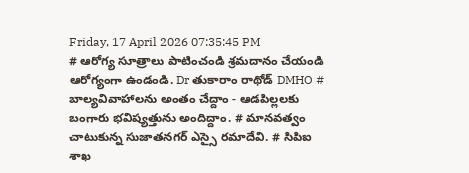Friday, 17 April 2026 07:35:45 PM
# ఆరోగ్య సూత్రాలు పాటించండి శ్రమదానం చేయండి ఆరోగ్యంగా ఉండండి. Dr తుకారాం రాథోడ్ DMHO # బాల్యవివాహాలను అంతం చేద్దాం - ఆడపిల్లలకు బంగారు భవిష్యత్తును అందిద్దాం. # మానవత్వం చాటుకున్న సుజాతనగర్ ఎస్సై రమాదేవి. # సిపిఐ శాఖ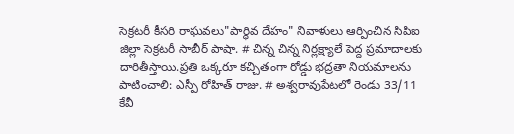సెక్రటరీ కీసరి రాఘవలు"పార్థివ దేహం" నివాళులు ఆర్పించిన సిపిఐ జిల్లా సెక్రటరీ సాబీర్ పాషా. # చిన్న చిన్న నిర్లక్ష్యాలే పెద్ద ప్రమాదాలకు దారితీస్తాయి.ప్రతి ఒక్కరూ కచ్చితంగా రోడ్డు భద్రతా నియమాలను పాటించాలి: ఎస్పీ రోహిత్ రాజు. # అశ్వరావుపేటలో రెండు 33/11 కేవీ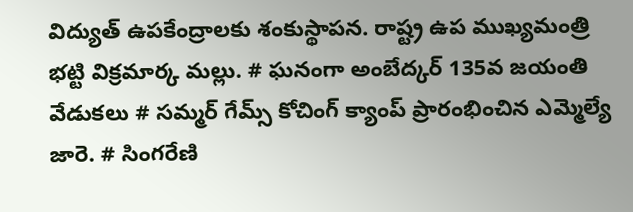విద్యుత్ ఉపకేంద్రాలకు శంకుస్థాపన. రాష్ట్ర ఉప ముఖ్యమంత్రి భట్టి విక్రమార్క మల్లు. # ఘనంగా అంబేద్కర్ 135వ జయంతి వేడుకలు # సమ్మర్ గేమ్స్ కోచింగ్ క్యాంప్ ప్రారంభించిన ఎమ్మెల్యే జారె. # సింగరేణి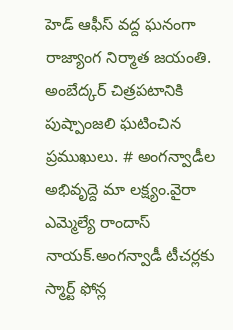హెడ్ ఆఫీస్ వద్ద ఘనంగా రాజ్యాంగ నిర్మాత జయంతి. అంబేద్కర్ చిత్రపటానికి పుష్పాంజలి ఘటించిన ప్రముఖులు. # అంగన్వాడీల అభివృద్దె మా లక్ష్యం.వైరా ఎమ్మెల్యే రాందాస్ నాయక్.అంగన్వాడీ టీచర్లకు స్మార్ట్ ఫోన్ల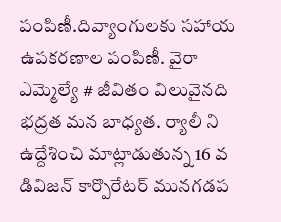పంపిణీ.దివ్యాంగులకు సహాయ ఉపకరణాల పంపిణీ. వైరా ఎమ్మెల్యే # జీవితం విలువైనది భద్రత మన బాధ్యత. ర్యాలీ ని ఉద్దేశించి మాట్లాడుతున్న 16 వ డివిజన్ కార్పొరేటర్ మునగడప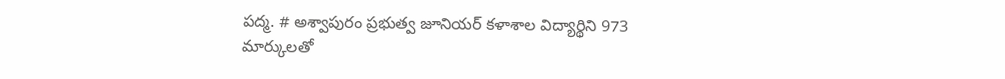పద్మ. # అశ్వాపురం ప్రభుత్వ జూనియర్ కళాశాల విద్యార్థిని 973 మార్కులతో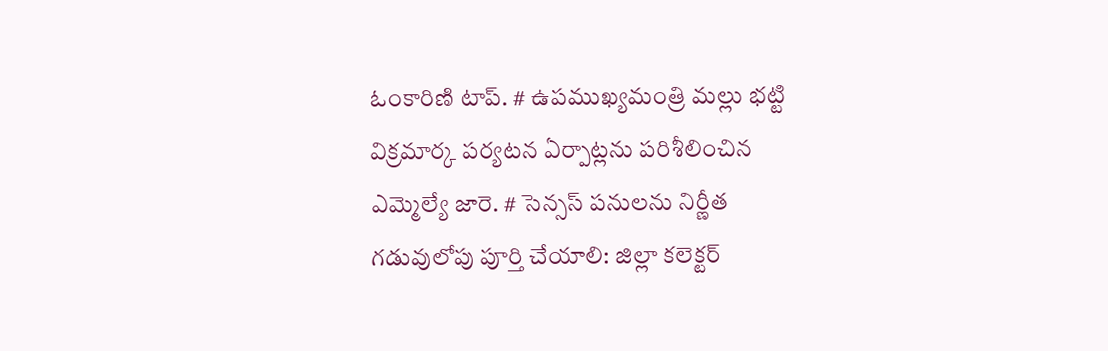ఓంకారిణి టాప్. # ఉపముఖ్యమంత్రి మల్లు భట్టి విక్రమార్క పర్యటన ఏర్పాట్లను పరిశీలించిన ఎమ్మెల్యే జారె. # సెన్సస్ పనులను నిర్ణీత గడువులోపు పూర్తి చేయాలి: జిల్లా కలెక్టర్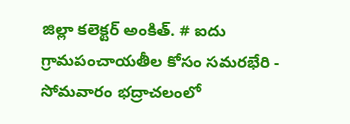జిల్లా కలెక్టర్ అంకిత్. # ఐదు గ్రామపంచాయతీల కోసం సమరభేరి - సోమవారం భద్రాచలంలో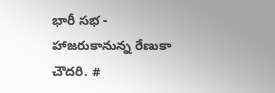భారీ సభ - హాజరుకానున్న రేణుకా చౌదరి. #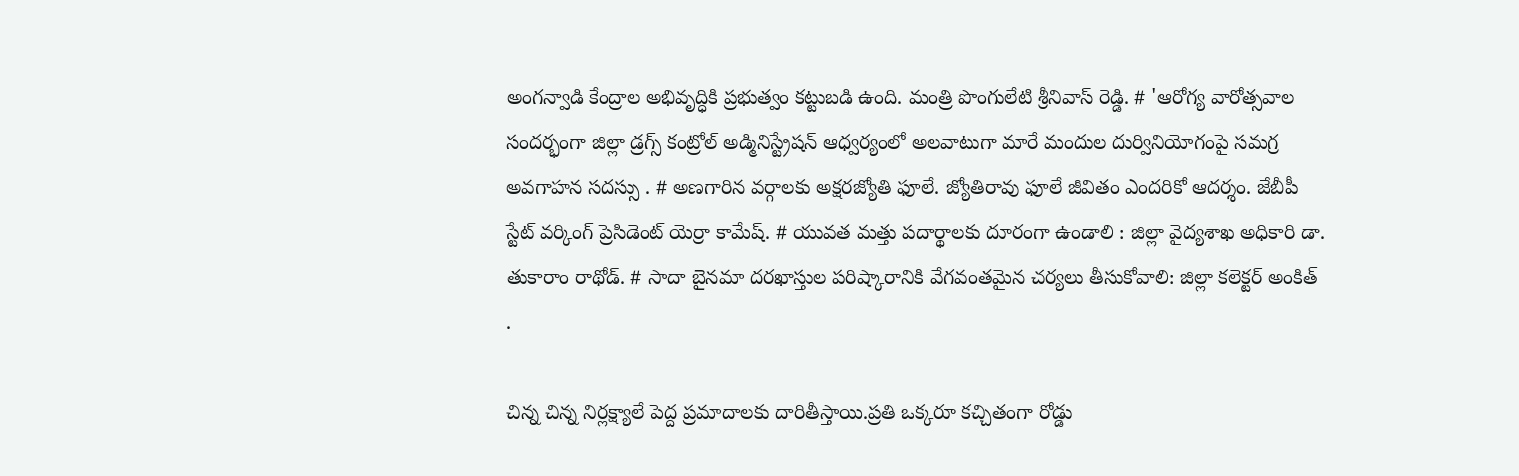అంగన్వాడి కేంద్రాల అభివృద్ధికి ప్రభుత్వం కట్టుబడి ఉంది. మంత్రి పొంగులేటి శ్రీనివాస్ రెడ్డి. # 'ఆరోగ్య వారోత్సవాల సందర్భంగా జిల్లా డ్రగ్స్ కంట్రోల్ అడ్మినిస్ట్రేషన్ ఆధ్వర్యంలో అలవాటుగా మారే మందుల దుర్వినియోగంపై సమగ్ర అవగాహన సదస్సు . # అణగారిన వర్గాలకు అక్షరజ్యోతి ఫూలే. జ్యోతిరావు ఫూలే జీవితం ఎందరికో ఆదర్శం. జేబీపీ స్టేట్ వర్కింగ్ ప్రెసిడెంట్ యెర్రా కామేష్. # యువత మత్తు పదార్థాలకు దూరంగా ఉండాలి : జిల్లా వైద్యశాఖ అధికారి డా. తుకారాం రాథోడ్. # సాదా బైనమా దరఖాస్తుల పరిష్కారానికి వేగవంతమైన చర్యలు తీసుకోవాలి: జిల్లా కలెక్టర్ అంకిత్ .

చిన్న చిన్న నిర్లక్ష్యాలే పెద్ద ప్రమాదాలకు దారితీస్తాయి.ప్రతి ఒక్కరూ కచ్చితంగా రోడ్డు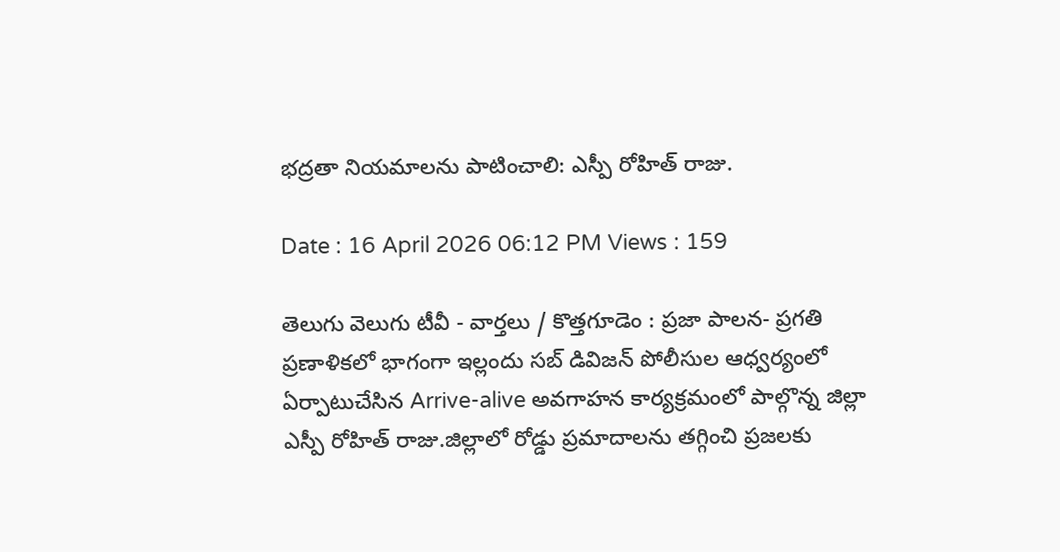భద్రతా నియమాలను పాటించాలి: ఎస్పీ రోహిత్ రాజు.

Date : 16 April 2026 06:12 PM Views : 159

తెలుగు వెలుగు టీవీ - వార్తలు / కొత్తగూడెం : ప్రజా పాలన- ప్రగతి ప్రణాళికలో భాగంగా ఇల్లందు సబ్ డివిజన్ పోలీసుల ఆధ్వర్యంలో ఏర్పాటుచేసిన Arrive-alive అవగాహన కార్యక్రమంలో పాల్గొన్న జిల్లా ఎస్పీ రోహిత్ రాజు.జిల్లాలో రోడ్డు ప్రమాదాలను తగ్గించి ప్రజలకు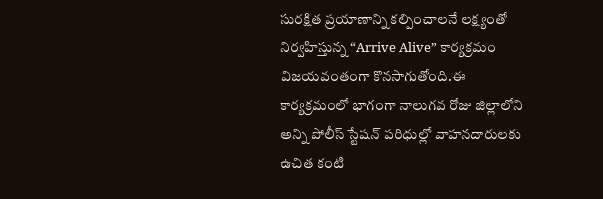సురక్షిత ప్రయాణాన్ని కల్పించాలనే లక్ష్యంతో నిర్వహిస్తున్న “Arrive Alive” కార్యక్రమం విజయవంతంగా కొనసాగుతోంది.ఈ కార్యక్రమంలో భాగంగా నాలుగవ రోజు జిల్లాలోని అన్ని పోలీస్ స్టేషన్ పరిధుల్లో వాహనదారులకు ఉచిత కంటి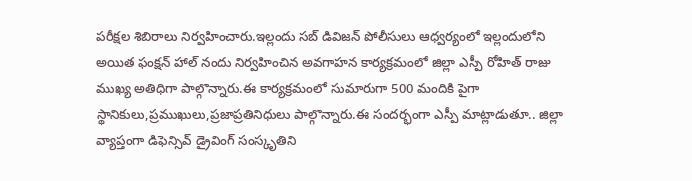పరీక్షల శిబిరాలు నిర్వహించారు.ఇల్లందు సబ్ డివిజన్ పోలీసులు ఆధ్వర్యంలో ఇల్లందులోని అయిత ఫంక్షన్ హాల్ నందు నిర్వహించిన అవగాహన కార్యక్రమంలో జిల్లా ఎస్పీ రోహిత్ రాజు ముఖ్య అతిధిగా పాల్గొన్నారు.ఈ కార్యక్రమంలో సుమారుగా 500 మందికి పైగా స్థానికులు,ప్రముఖులు,ప్రజాప్రతినిధులు పాల్గొన్నారు.ఈ సందర్భంగా ఎస్పీ మాట్లాడుతూ.. జిల్లా వ్యాప్తంగా డిఫెన్సివ్ డ్రైవింగ్ సంస్కృతిని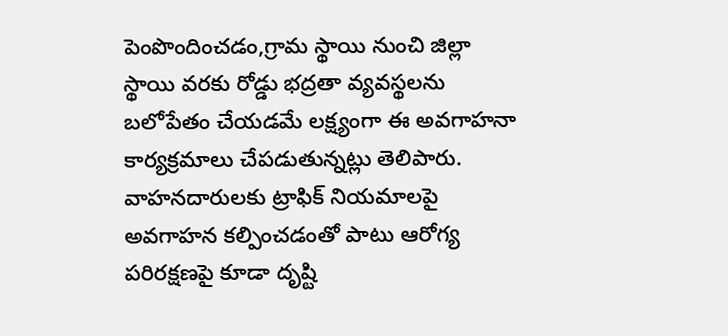పెంపొందించడం,గ్రామ స్థాయి నుంచి జిల్లా స్థాయి వరకు రోడ్డు భద్రతా వ్యవస్థలను బలోపేతం చేయడమే లక్ష్యంగా ఈ అవగాహనా కార్యక్రమాలు చేపడుతున్నట్లు తెలిపారు. వాహనదారులకు ట్రాఫిక్ నియమాలపై అవగాహన కల్పించడంతో పాటు ఆరోగ్య పరిరక్షణపై కూడా దృష్టి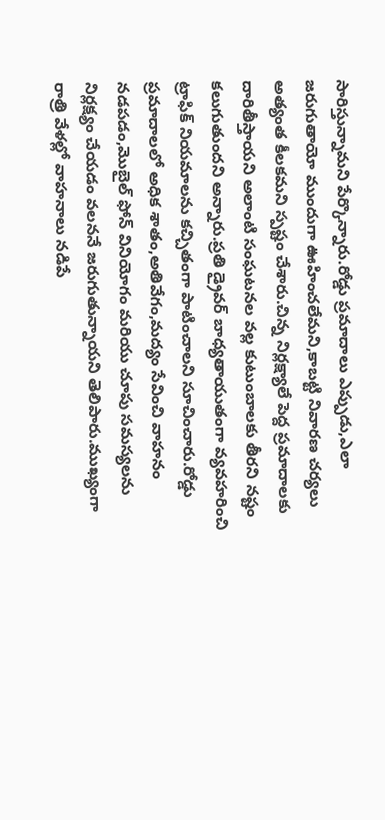సారిస్తున్నామని పేర్కొన్నారు.రోడ్డు ప్రమాదాలు ఎప్పుడు,ఎలా జరుగుతాయో ముందుగా ఊహించలేమని,కాబట్టి నివారణ చర్యలు అత్యంత కీలకమని స్పష్టం చేశారు.చిన్న నిర్లక్ష్యాలే పెద్ద ప్రమాదాలకు దారితీస్తాయని అలాంటి సంఘటనల వల్ల కుటుంబాలకు తీరని నష్టం కలుగుతుందని అన్నారు.ప్రతి డ్రైవర్ బాధ్యతాయుతంగా వ్యవహరించి ట్రాఫిక్ నియమాలను కచ్చితంగా పాటించాలని సూచించారు.రోడ్డు ప్రమాదాలలో అధిక శాతం,అతివేగం,మద్యం సేవించి వాహనం నడపడం,మొబైల్ ఫోన్ వినియోగం మరియు చూపు సమస్యలను నిర్లక్ష్యం చేయడం వలననే జరుగుతున్నాయని తెలిపారు.ముఖ్యంగా రాత్రి వేళల్లో వాహనాలు నడిపే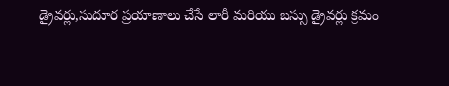డ్రైవర్లు,సుదూర ప్రయాణాలు చేసే లారీ మరియు బస్సు డ్రైవర్లు క్రమం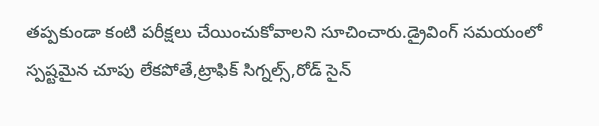తప్పకుండా కంటి పరీక్షలు చేయించుకోవాలని సూచించారు.డ్రైవింగ్ సమయంలో స్పష్టమైన చూపు లేకపోతే,ట్రాఫిక్ సిగ్నల్స్,రోడ్ సైన్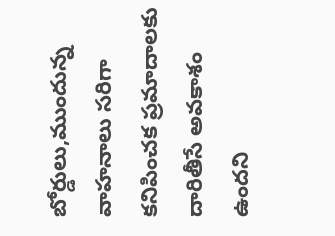బోర్డులు,ముందున్న వాహనాలు సరిగా కనిపించక ప్రమాదాలకు దారితీసే అవకాశం ఉందని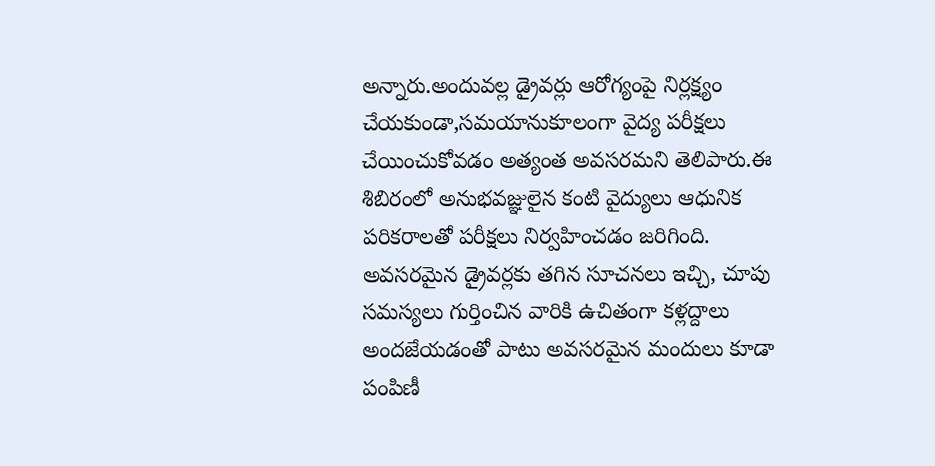అన్నారు.అందువల్ల డ్రైవర్లు ఆరోగ్యంపై నిర్లక్ష్యం చేయకుండా,సమయానుకూలంగా వైద్య పరీక్షలు చేయించుకోవడం అత్యంత అవసరమని తెలిపారు.ఈ శిబిరంలో అనుభవజ్ఞులైన కంటి వైద్యులు ఆధునిక పరికరాలతో పరీక్షలు నిర్వహించడం జరిగింది. అవసరమైన డ్రైవర్లకు తగిన సూచనలు ఇచ్చి, చూపు సమస్యలు గుర్తించిన వారికి ఉచితంగా కళ్లద్దాలు అందజేయడంతో పాటు అవసరమైన మందులు కూడా పంపిణీ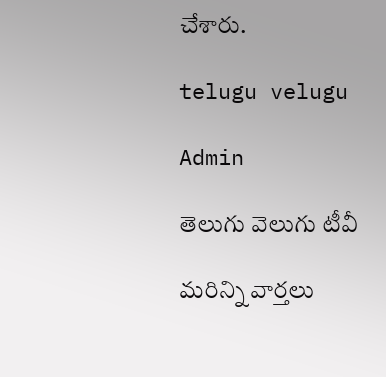చేశారు.

telugu velugu

Admin

తెలుగు వెలుగు టీవీ

మరిన్ని వార్తలు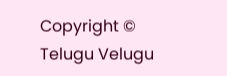Copyright © Telugu Velugu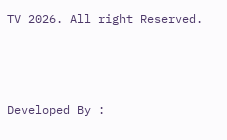TV 2026. All right Reserved.



Developed By :